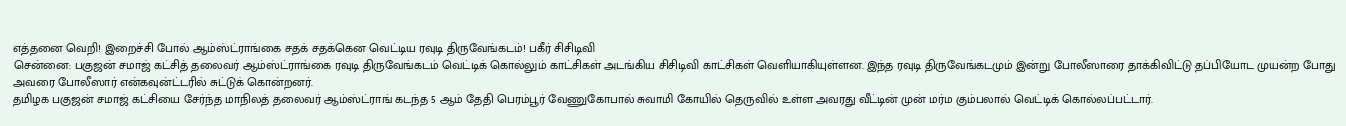எத்தனை வெறி! இறைச்சி போல் ஆம்ஸ்ட்ராங்கை சதக் சதக்கென வெட்டிய ரவுடி திருவேங்கடம்! பகீர் சிசிடிவி
சென்னை: பகுஜன் சமாஜ் கட்சித் தலைவர் ஆம்ஸ்ட்ராங்கை ரவுடி திருவேங்கடம் வெட்டிக் கொல்லும் காட்சிகள் அடங்கிய சிசிடிவி காட்சிகள் வெளியாகியுள்ளன. இந்த ரவுடி திருவேங்கடமும் இன்று போலீஸாரை தாக்கிவிட்டு தப்பியோட முயன்ற போது அவரை போலீஸார் என்கவுன்ட்டரில் சுட்டுக் கொன்றனர்.
தமிழக பகுஜன் சமாஜ் கட்சியை சேர்ந்த மாநிலத் தலைவர் ஆம்ஸ்ட்ராங் கடந்த 5 ஆம் தேதி பெரம்பூர் வேணுகோபால் சுவாமி கோயில் தெருவில் உள்ள அவரது வீட்டின் முன் மர்ம கும்பலால் வெட்டிக் கொல்லப்பட்டார்.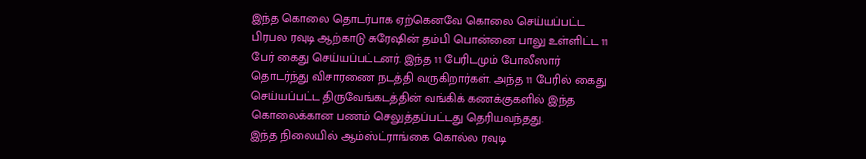இந்த கொலை தொடர்பாக ஏற்கெனவே கொலை செய்யப்பட்ட பிரபல ரவுடி ஆற்காடு சுரேஷின் தம்பி பொன்னை பாலு உள்ளிட்ட 11 பேர் கைது செய்யப்பட்டனர். இந்த 11 பேரிடமும் போலீஸார் தொடர்ந்து விசாரணை நடத்தி வருகிறார்கள். அந்த 11 பேரில் கைது செய்யப்பட்ட திருவேங்கடத்தின் வங்கிக் கணக்குகளில் இந்த கொலைக்கான பணம் செலுத்தப்பட்டது தெரியவந்தது.
இந்த நிலையில் ஆம்ஸ்ட்ராங்கை கொல்ல ரவுடி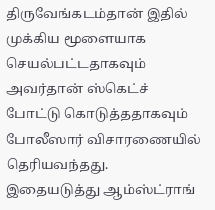திருவேங்கடம்தான் இதில் முக்கிய மூளையாக செயல்பட்டதாகவும் அவர்தான் ஸ்கெட்ச் போட்டு கொடுத்ததாகவும் போலீஸார் விசாரணையில் தெரியவந்தது.
இதையடுத்து ஆம்ஸ்ட்ராங்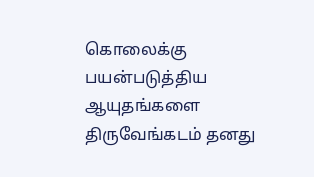கொலைக்கு பயன்படுத்திய ஆயுதங்களை திருவேங்கடம் தனது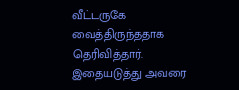வீட்டருகே வைத்திருந்ததாக தெரிவித்தார். இதையடுத்து அவரை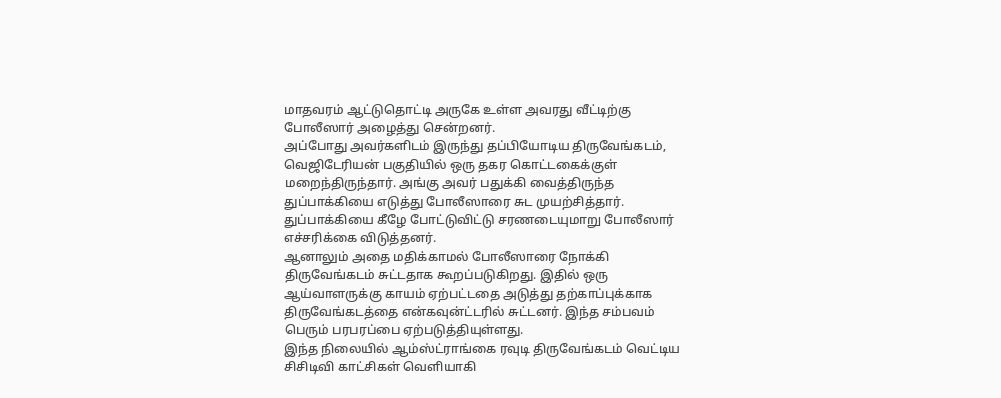மாதவரம் ஆட்டுதொட்டி அருகே உள்ள அவரது வீட்டிற்கு போலீஸார் அழைத்து சென்றனர்.
அப்போது அவர்களிடம் இருந்து தப்பியோடிய திருவேங்கடம், வெஜிடேரியன் பகுதியில் ஒரு தகர கொட்டகைக்குள் மறைந்திருந்தார். அங்கு அவர் பதுக்கி வைத்திருந்த துப்பாக்கியை எடுத்து போலீஸாரை சுட முயற்சித்தார். துப்பாக்கியை கீழே போட்டுவிட்டு சரணடையுமாறு போலீஸார் எச்சரிக்கை விடுத்தனர்.
ஆனாலும் அதை மதிக்காமல் போலீஸாரை நோக்கி திருவேங்கடம் சுட்டதாக கூறப்படுகிறது. இதில் ஒரு ஆய்வாளருக்கு காயம் ஏற்பட்டதை அடுத்து தற்காப்புக்காக திருவேங்கடத்தை என்கவுன்ட்டரில் சுட்டனர். இந்த சம்பவம் பெரும் பரபரப்பை ஏற்படுத்தியுள்ளது.
இந்த நிலையில் ஆம்ஸ்ட்ராங்கை ரவுடி திருவேங்கடம் வெட்டிய சிசிடிவி காட்சிகள் வெளியாகி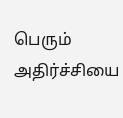பெரும் அதிர்ச்சியை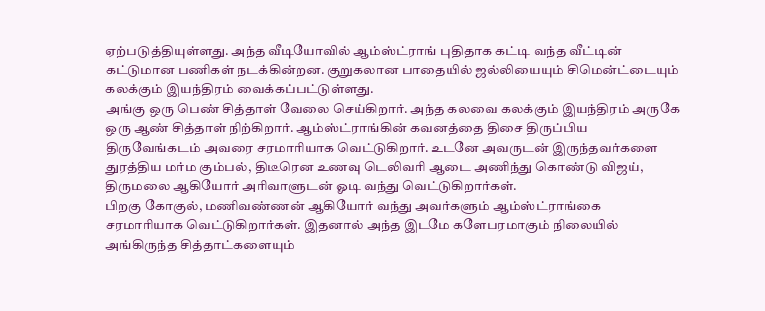ஏற்படுத்தியுள்ளது. அந்த வீடியோவில் ஆம்ஸ்ட்ராங் புதிதாக கட்டி வந்த வீட்டின் கட்டுமான பணிகள் நடக்கின்றன. குறுகலான பாதையில் ஜல்லியையும் சிமென்ட்டையும் கலக்கும் இயந்திரம் வைக்கப்பட்டுள்ளது.
அங்கு ஒரு பெண் சித்தாள் வேலை செய்கிறார். அந்த கலவை கலக்கும் இயந்திரம் அருகே ஒரு ஆண் சித்தாள் நிற்கிறார். ஆம்ஸ்ட்ராங்கின் கவனத்தை திசை திருப்பிய திருவேங்கடம் அவரை சரமாரியாக வெட்டுகிறார். உடனே அவருடன் இருந்தவர்களை துரத்திய மர்ம கும்பல், திடீரென உணவு டெலிவரி ஆடை அணிந்து கொண்டு விஜய், திருமலை ஆகியோர் அரிவாளுடன் ஓடி வந்து வெட்டுகிறார்கள்.
பிறகு கோகுல், மணிவண்ணன் ஆகியோர் வந்து அவர்களும் ஆம்ஸ்ட்ராங்கை சரமாரியாக வெட்டுகிறார்கள். இதனால் அந்த இடமே களேபரமாகும் நிலையில் அங்கிருந்த சித்தாட்களையும்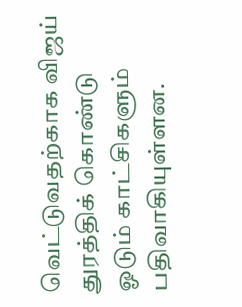வெட்டுவதற்காக விஜய் துரத்திக் கொண்டு ஓடும் காட்சிகளும் பதிவாகியுள்ளன.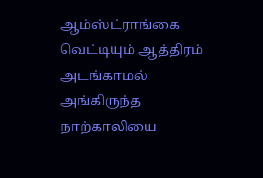ஆம்ஸ்ட்ராங்கை வெட்டியும் ஆத்திரம் அடங்காமல் அங்கிருந்த நாற்காலியை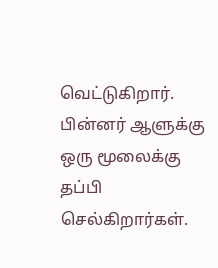வெட்டுகிறார். பின்னர் ஆளுக்கு ஒரு மூலைக்கு தப்பி செல்கிறார்கள்.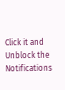Click it and Unblock the Notifications